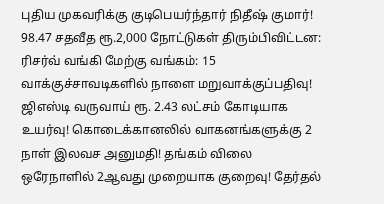புதிய முகவரிக்கு குடிபெயர்ந்தார் நிதீஷ் குமார்! 98.47 சதவீத ரூ.2,000 நோட்டுகள் திரும்பிவிட்டன: ரிசர்வ் வங்கி மேற்கு வங்கம்: 15 வாக்குச்சாவடிகளில் நாளை மறுவாக்குப்பதிவு! ஜிஎஸ்டி வருவாய் ரூ. 2.43 லட்சம் கோடியாக உயர்வு! கொடைக்கானலில் வாகனங்களுக்கு 2 நாள் இலவச அனுமதி! தங்கம் விலை ஒரேநாளில் 2ஆவது முறையாக குறைவு! தேர்தல்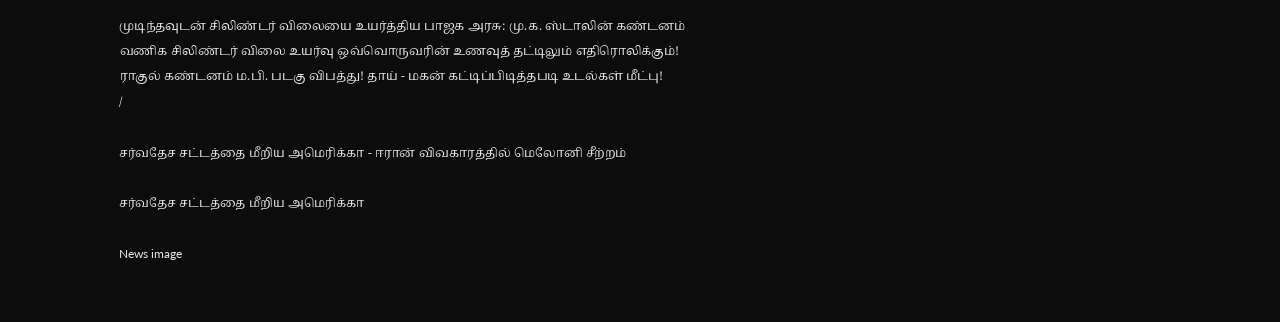முடிந்தவுடன் சிலிண்டர் விலையை உயர்த்திய பாஜக அரசு: மு.க. ஸ்டாலின் கண்டனம் வணிக சிலிண்டர் விலை உயர்வு ஒவ்வொருவரின் உணவுத் தட்டிலும் எதிரொலிக்கும்! ராகுல் கண்டனம் ம.பி. படகு விபத்து! தாய் - மகன் கட்டிப்பிடித்தபடி உடல்கள் மீட்பு!
/

சர்வதேச சட்டத்தை மீறிய அமெரிக்கா - ஈரான் விவகாரத்தில் மெலோனி சீற்றம்

சர்வதேச சட்டத்தை மீறிய அமெரிக்கா

News image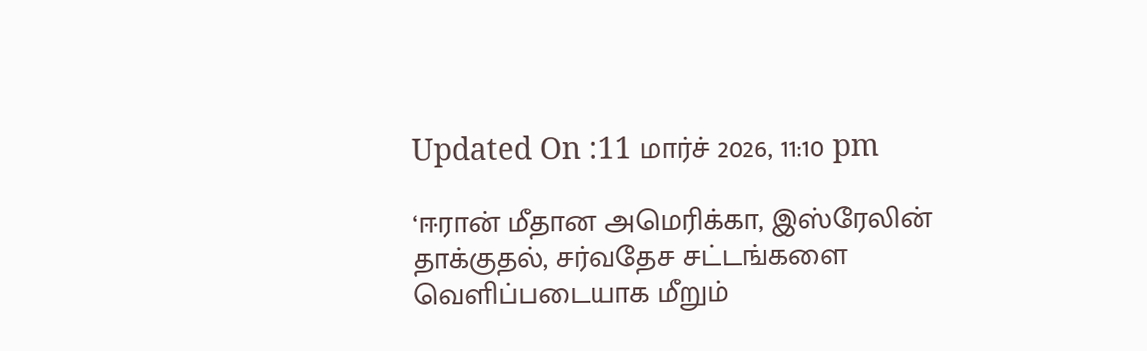Updated On :11 மார்ச் 2026, 11:10 pm

‘ஈரான் மீதான அமெரிக்கா, இஸ்ரேலின் தாக்குதல், சர்வதேச சட்டங்களை வெளிப்படையாக மீறும்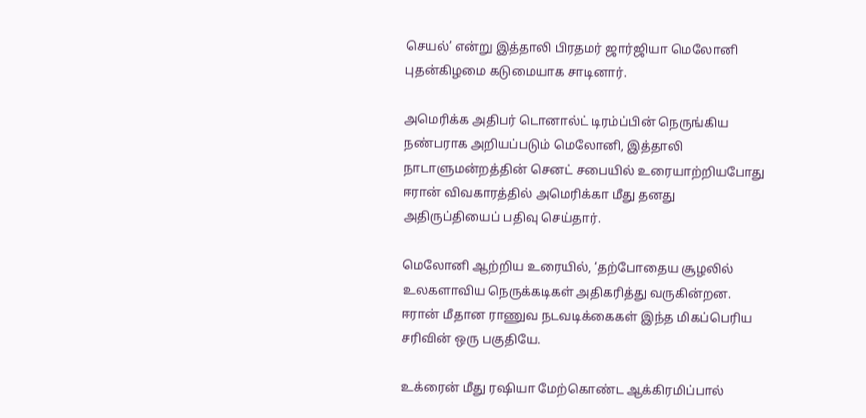செயல்’ என்று இத்தாலி பிரதமர் ஜார்ஜியா மெலோனி புதன்கிழமை கடுமையாக சாடினார்.

அமெரிக்க அதிபர் டொனால்ட் டிரம்ப்பின் நெருங்கிய நண்பராக அறியப்படும் மெலோனி, இத்தாலி நாடாளுமன்றத்தின் செனட் சபையில் உரையாற்றியபோது ஈரான் விவகாரத்தில் அமெரிக்கா மீது தனது அதிருப்தியைப் பதிவு செய்தார்.

மெலோனி ஆற்றிய உரையில், ‘தற்போதைய சூழலில் உலகளாவிய நெருக்கடிகள் அதிகரித்து வருகின்றன. ஈரான் மீதான ராணுவ நடவடிக்கைகள் இந்த மிகப்பெரிய சரிவின் ஒரு பகுதியே.

உக்ரைன் மீது ரஷியா மேற்கொண்ட ஆக்கிரமிப்பால்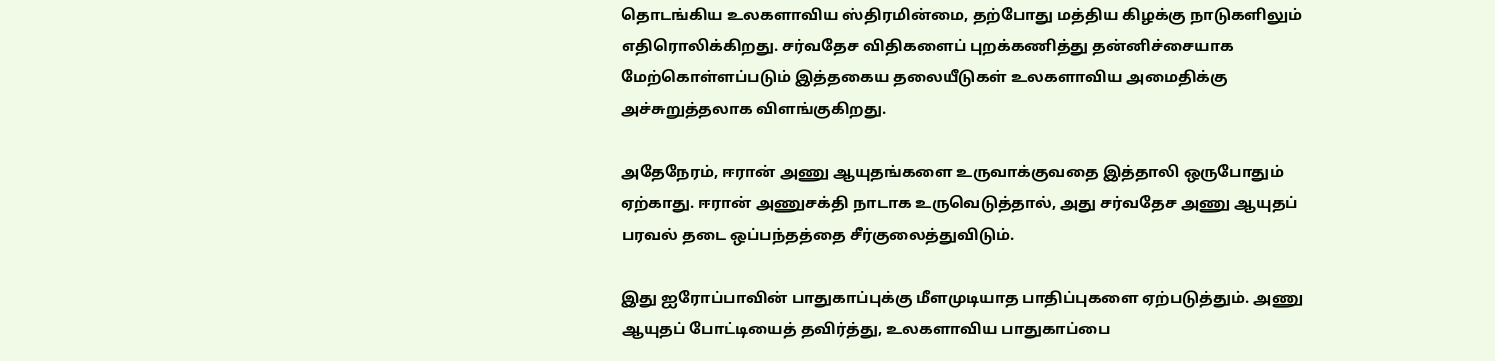தொடங்கிய உலகளாவிய ஸ்திரமின்மை, தற்போது மத்திய கிழக்கு நாடுகளிலும் எதிரொலிக்கிறது. சர்வதேச விதிகளைப் புறக்கணித்து தன்னிச்சையாக மேற்கொள்ளப்படும் இத்தகைய தலையீடுகள் உலகளாவிய அமைதிக்கு அச்சுறுத்தலாக விளங்குகிறது.

அதேநேரம், ஈரான் அணு ஆயுதங்களை உருவாக்குவதை இத்தாலி ஒருபோதும் ஏற்காது. ஈரான் அணுசக்தி நாடாக உருவெடுத்தால், அது சர்வதேச அணு ஆயுதப் பரவல் தடை ஒப்பந்தத்தை சீர்குலைத்துவிடும்.

இது ஐரோப்பாவின் பாதுகாப்புக்கு மீளமுடியாத பாதிப்புகளை ஏற்படுத்தும். அணு ஆயுதப் போட்டியைத் தவிர்த்து, உலகளாவிய பாதுகாப்பை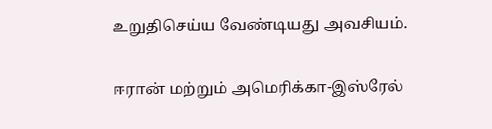உறுதிசெய்ய வேண்டியது அவசியம்.

ஈரான் மற்றும் அமெரிக்கா-இஸ்ரேல்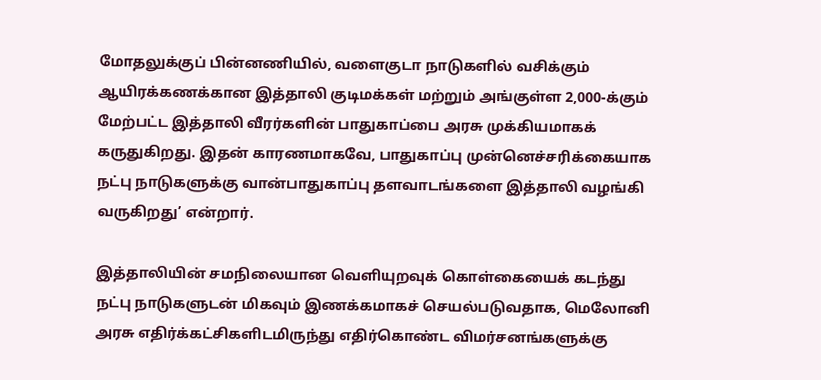மோதலுக்குப் பின்னணியில், வளைகுடா நாடுகளில் வசிக்கும் ஆயிரக்கணக்கான இத்தாலி குடிமக்கள் மற்றும் அங்குள்ள 2,000-க்கும் மேற்பட்ட இத்தாலி வீரர்களின் பாதுகாப்பை அரசு முக்கியமாகக் கருதுகிறது. இதன் காரணமாகவே, பாதுகாப்பு முன்னெச்சரிக்கையாக நட்பு நாடுகளுக்கு வான்பாதுகாப்பு தளவாடங்களை இத்தாலி வழங்கி வருகிறது’ என்றார்.

இத்தாலியின் சமநிலையான வெளியுறவுக் கொள்கையைக் கடந்து நட்பு நாடுகளுடன் மிகவும் இணக்கமாகச் செயல்படுவதாக, மெலோனி அரசு எதிர்க்கட்சிகளிடமிருந்து எதிர்கொண்ட விமர்சனங்களுக்கு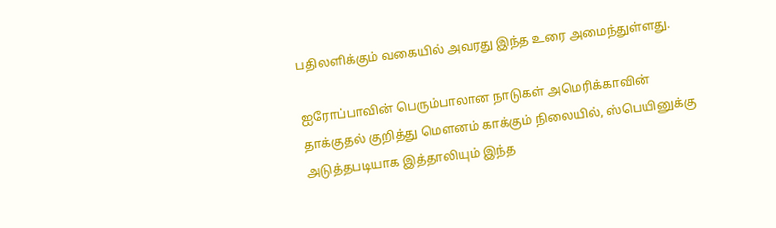பதிலளிக்கும் வகையில் அவரது இந்த உரை அமைந்துள்ளது.

ஐரோப்பாவின் பெரும்பாலான நாடுகள் அமெரிக்காவின் தாக்குதல் குறித்து மௌனம் காக்கும் நிலையில், ஸ்பெயினுக்கு அடுத்தபடியாக இத்தாலியும் இந்த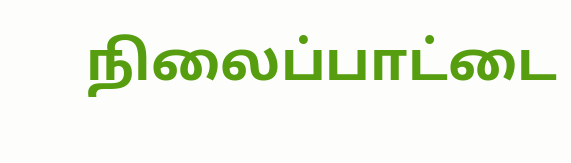நிலைப்பாட்டை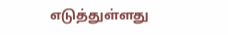எடுத்துள்ளது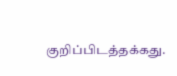குறிப்பிடத்தக்கது.